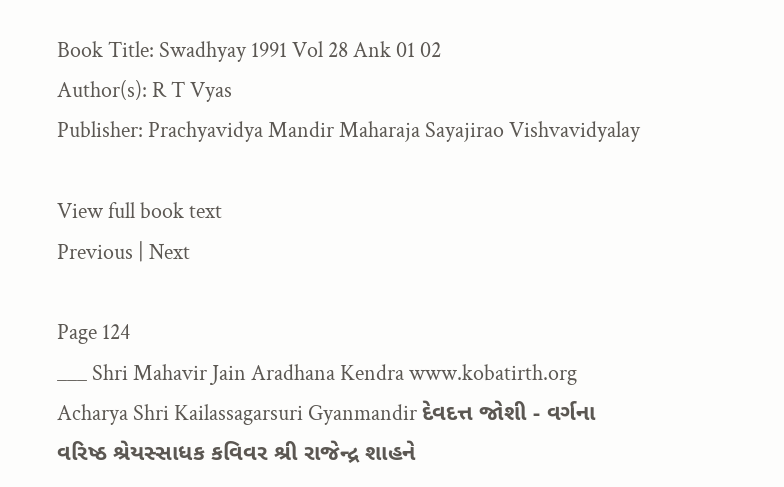Book Title: Swadhyay 1991 Vol 28 Ank 01 02
Author(s): R T Vyas
Publisher: Prachyavidya Mandir Maharaja Sayajirao Vishvavidyalay

View full book text
Previous | Next

Page 124
___ Shri Mahavir Jain Aradhana Kendra www.kobatirth.org Acharya Shri Kailassagarsuri Gyanmandir દેવદત્ત જોશી - વર્ગના વરિષ્ઠ શ્રેયસ્સાધક કવિવર શ્રી રાજેન્દ્ર શાહને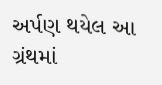અર્પણ થયેલ આ ગ્રંથમાં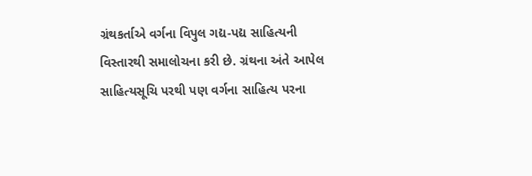ગ્રંથકર્તાએ વર્ગના વિપુલ ગદ્ય-પદ્ય સાહિત્યની વિસ્તારથી સમાલોચના કરી છે. ગ્રંથના અંતે આપેલ સાહિત્યસૂચિ પરથી પણ વર્ગના સાહિત્ય પરના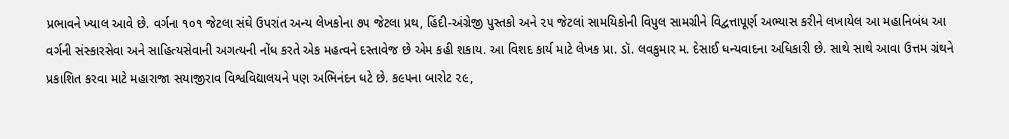પ્રભાવને ખ્યાલ આવે છે. વર્ગના ૧૦૧ જેટલા સંઘે ઉપરાંત અન્ય લેખકોના ૭૫ જેટલા પ્રથ, હિંદી-અંગ્રેજી પુસ્તકો અને ૨૫ જેટલાં સામયિકોની વિપુલ સામગ્રીને વિદ્વત્તાપૂર્ણ અભ્યાસ કરીને લખાયેલ આ મહાનિબંધ આ વર્ગની સંસ્કારસેવા અને સાહિત્યસેવાની અગત્યની નોંધ કરતે એક મહત્વને દસ્તાવેજ છે એમ કહી શકાય. આ વિશદ કાર્ય માટે લેખક પ્રા. ડૉ. લવકુમાર મ. દેસાઈ ધન્યવાદના અધિકારી છે. સાથે સાથે આવા ઉત્તમ ગ્રંથને પ્રકાશિત કરવા માટે મહારાજા સયાજીરાવ વિશ્વવિદ્યાલયને પણ અભિનંદન ધટે છે. ક૯૫ના બારોટ ૨૯,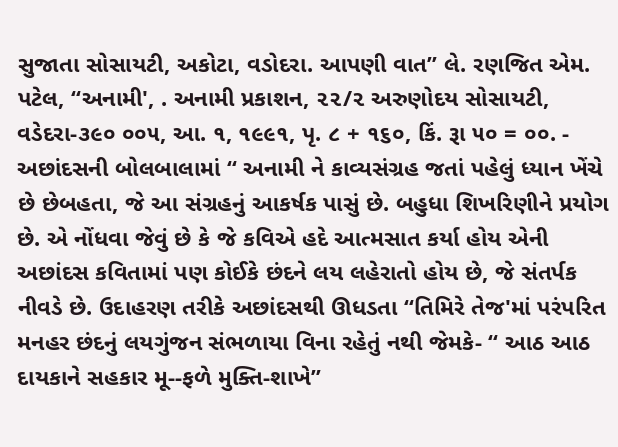સુજાતા સોસાયટી, અકોટા, વડોદરા. આપણી વાત” લે. રણજિત એમ. પટેલ, “અનામી', . અનામી પ્રકાશન, ૨૨/૨ અરુણોદય સોસાયટી, વડેદરા-૩૯૦ ૦૦૫, આ. ૧, ૧૯૯૧, પૃ. ૮ + ૧૬૦, કિં. રૂા ૫૦ = ૦૦. - અછાંદસની બોલબાલામાં “ અનામી ને કાવ્યસંગ્રહ જતાં પહેલું ધ્યાન ખેંચે છે છેબહતા, જે આ સંગ્રહનું આકર્ષક પાસું છે. બહુધા શિખરિણીને પ્રયોગ છે. એ નોંધવા જેવું છે કે જે કવિએ હદે આત્મસાત કર્યા હોય એની અછાંદસ કવિતામાં પણ કોઈકે છંદને લય લહેરાતો હોય છે, જે સંતર્પક નીવડે છે. ઉદાહરણ તરીકે અછાંદસથી ઊધડતા “તિમિરે તેજ'માં પરંપરિત મનહર છંદનું લયગુંજન સંભળાયા વિના રહેતું નથી જેમકે- “ આઠ આઠ દાયકાને સહકાર મૂ--ફળે મુક્તિ-શાખે”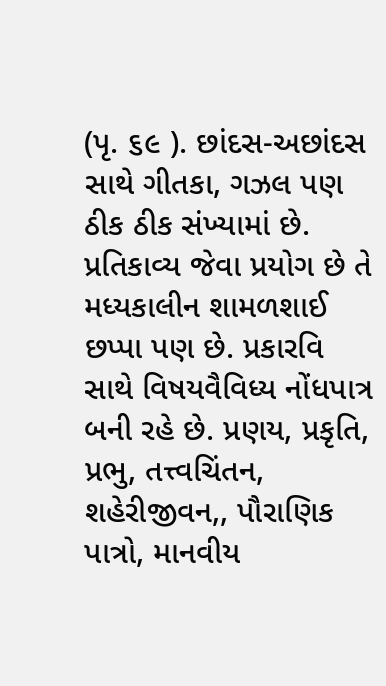(પૃ. ૬૯ ). છાંદસ-અછાંદસ સાથે ગીતકા, ગઝલ પણ ઠીક ઠીક સંખ્યામાં છે. પ્રતિકાવ્ય જેવા પ્રયોગ છે તે મધ્યકાલીન શામળશાઈ છપ્પા પણ છે. પ્રકારવિ સાથે વિષયવૈવિધ્ય નોંધપાત્ર બની રહે છે. પ્રણય, પ્રકૃતિ, પ્રભુ, તત્ત્વચિંતન, શહેરીજીવન,, પૌરાણિક પાત્રો, માનવીય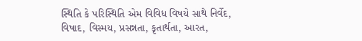સ્થિતિ કે પરિસ્થિતિ એમ વિવિધ વિષયે સાથે નિર્વેદ, વિષાદ, વિસ્મય, પ્રસન્નતા, કૃતાર્થતા, આરત,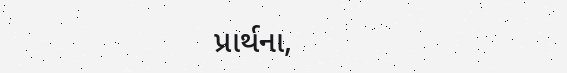પ્રાર્થના,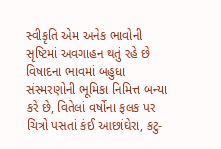સ્વીકૃતિ એમ અનેક ભાવોની સૃષ્ટિમાં અવગાહન થતું રહે છે વિષાદના ભાવમાં બહુધા સંસ્મરણોની ભૂમિકા નિમિત્ત બન્યા કરે છે, વિતેલાં વર્ષોના ફલક પર ચિત્રો પસતાં કંઈ આછાંઘેરા, કટુ-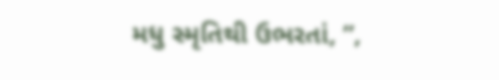મધુ સ્મૃતિથી ઉભરતાં, ”,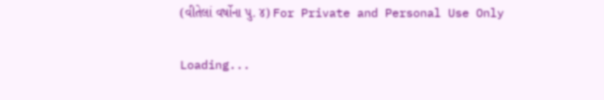(વીતેલાં વર્ષોના પુ. ૪) For Private and Personal Use Only

Loading...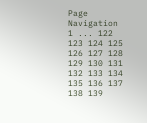Page Navigation
1 ... 122 123 124 125 126 127 128 129 130 131 132 133 134 135 136 137 138 139